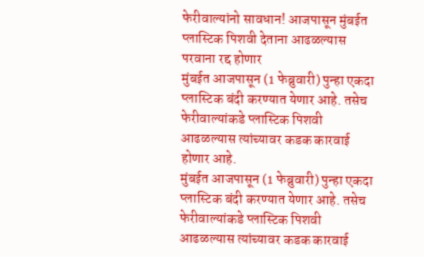फेरीवाल्यांनो सावधान! आजपासून मुंबईत प्लास्टिक पिशवी देताना आढळल्यास परवाना रद्द होणार
मुंबईत आजपासून (1 फेब्रुवारी) पुन्हा एकदा प्लास्टिक बंदी करण्यात येणार आहे. तसेच फेरीवाल्यांकडे प्लास्टिक पिशवी आढळल्यास त्यांच्यावर कडक कारवाई होणार आहे.
मुंबईत आजपासून (1 फेब्रुवारी) पुन्हा एकदा प्लास्टिक बंदी करण्यात येणार आहे. तसेच फेरीवाल्यांकडे प्लास्टिक पिशवी आढळल्यास त्यांच्यावर कडक कारवाई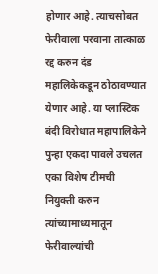होणार आहे. त्याचसोबत फेरीवाला परवाना तात्काळ रद्द करुन दंड महालिकेकडून ठोठावण्यात येणार आहे. या प्लास्टिक बंदी विरोधात महापालिकेने पुन्हा एकदा पावले उचलत एका विशेष टीमची नियुक्ती करुन त्यांच्यामाध्यमातून फेरीवाल्यांची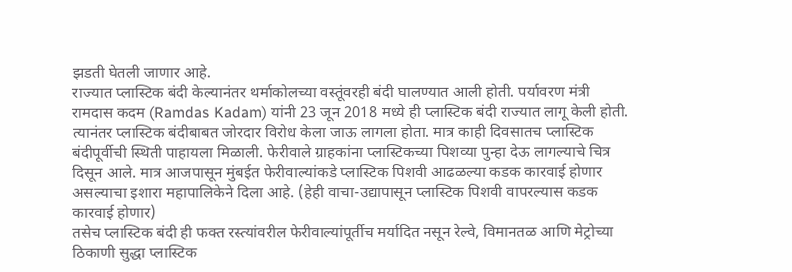झडती घेतली जाणार आहे.
राज्यात प्लास्टिक बंदी केल्यानंतर थर्माकोलच्या वस्तूंवरही बंदी घालण्यात आली होती. पर्यावरण मंत्री रामदास कदम (Ramdas Kadam) यांनी 23 जून 2018 मध्ये ही प्लास्टिक बंदी राज्यात लागू केली होती. त्यानंतर प्लास्टिक बंदीबाबत जोरदार विरोध केला जाऊ लागला होता. मात्र काही दिवसातच प्लास्टिक बंदीपूर्वीची स्थिती पाहायला मिळाली. फेरीवाले ग्राहकांना प्लास्टिकच्या पिशव्या पुन्हा देऊ लागल्याचे चित्र दिसून आले. मात्र आजपासून मुंबईत फेरीवाल्यांकडे प्लास्टिक पिशवी आढळल्या कडक कारवाई होणार असल्याचा इशारा महापालिकेने दिला आहे. (हेही वाचा-उद्यापासून प्लास्टिक पिशवी वापरल्यास कडक कारवाई होणार)
तसेच प्लास्टिक बंदी ही फक्त रस्त्यांवरील फेरीवाल्यांपूर्तीच मर्यादित नसून रेल्वे, विमानतळ आणि मेट्रोच्या ठिकाणी सुद्धा प्लास्टिक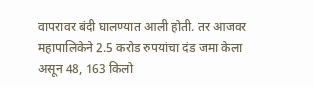वापरावर बंदी घालण्यात आली होती. तर आजवर महापालिकेने 2.5 करोड रुपयांचा दंड जमा केला असून 48, 163 किलो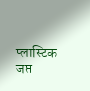प्लास्टिक जप्त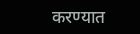करण्यात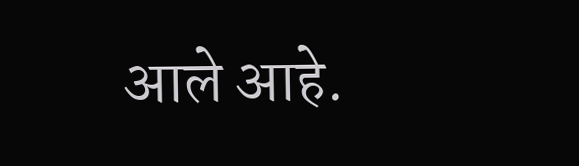आले आहे.